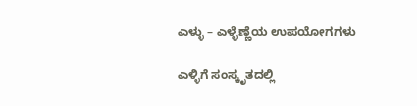ಎಳ್ಳು – ಎಳ್ಳೆಣ್ಣೆಯ ಉಪಯೋಗಗಳು

ಎಳ್ಳಿಗೆ ಸಂಸ್ಕೃತದಲ್ಲಿ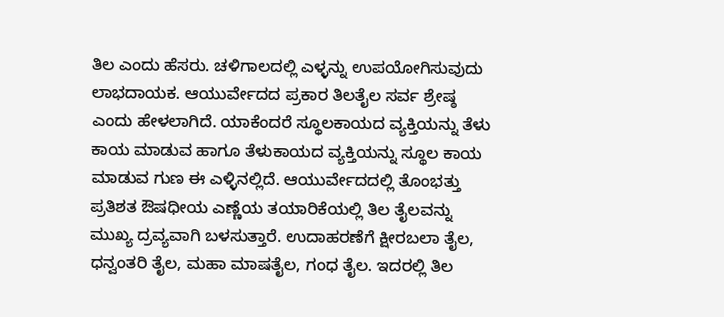ತಿಲ ಎಂದು ಹೆಸರು. ಚಳಿಗಾಲದಲ್ಲಿ ಎಳ್ಳನ್ನು ಉಪಯೋಗಿಸುವುದು ಲಾಭದಾಯಕ. ಆಯುರ್ವೇದದ ಪ್ರಕಾರ ತಿಲತೈಲ ಸರ್ವ ಶ್ರೇಷ್ಠ ಎಂದು ಹೇಳಲಾಗಿದೆ. ಯಾಕೆಂದರೆ ಸ್ಥೂಲಕಾಯದ ವ್ಯಕ್ತಿಯನ್ನು ತೆಳು ಕಾಯ ಮಾಡುವ ಹಾಗೂ ತೆಳುಕಾಯದ ವ್ಯಕ್ತಿಯನ್ನು ಸ್ಥೂಲ ಕಾಯ ಮಾಡುವ ಗುಣ ಈ ಎಳ್ಳಿನಲ್ಲಿದೆ. ಆಯುರ್ವೇದದಲ್ಲಿ ತೊಂಭತ್ತು ಪ್ರತಿಶತ ಔಷಧೀಯ ಎಣ್ಣೆಯ ತಯಾರಿಕೆಯಲ್ಲಿ ತಿಲ ತೈಲವನ್ನು ಮುಖ್ಯ ದ್ರವ್ಯವಾಗಿ ಬಳಸುತ್ತಾರೆ. ಉದಾಹರಣೆಗೆ ಕ್ಷೀರಬಲಾ ತೈಲ, ಧನ್ವಂತರಿ ತೈಲ, ಮಹಾ ಮಾಷತೈಲ, ಗಂಧ ತೈಲ. ಇದರಲ್ಲಿ ತಿಲ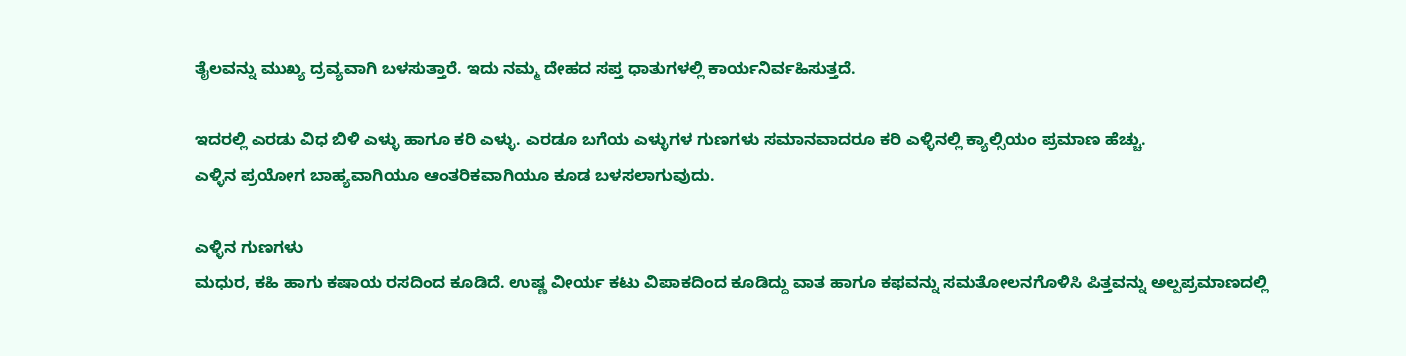ತೈಲವನ್ನು ಮುಖ್ಯ ದ್ರವ್ಯವಾಗಿ ಬಳಸುತ್ತಾರೆ. ಇದು ನಮ್ಮ ದೇಹದ ಸಪ್ತ ಧಾತುಗಳಲ್ಲಿ ಕಾರ್ಯನಿರ್ವಹಿಸುತ್ತದೆ.

ಇದರಲ್ಲಿ ಎರಡು ವಿಧ ಬಿಳಿ ಎಳ್ಳು ಹಾಗೂ ಕರಿ ಎಳ್ಳು. ಎರಡೂ ಬಗೆಯ ಎಳ್ಳುಗಳ ಗುಣಗಳು ಸಮಾನವಾದರೂ ಕರಿ ಎಳ್ಳಿನಲ್ಲಿ ಕ್ಯಾಲ್ಸಿಯಂ ಪ್ರಮಾಣ ಹೆಚ್ಚು.
ಎಳ್ಳಿನ ಪ್ರಯೋಗ ಬಾಹ್ಯವಾಗಿಯೂ ಆಂತರಿಕವಾಗಿಯೂ ಕೂಡ ಬಳಸಲಾಗುವುದು.

ಎಳ್ಳಿನ ಗುಣಗಳು
ಮಧುರ, ಕಹಿ ಹಾಗು ಕಷಾಯ ರಸದಿಂದ ಕೂಡಿದೆ. ಉಷ್ಣ ವೀರ್ಯ ಕಟು ವಿಪಾಕದಿಂದ ಕೂಡಿದ್ದು ವಾತ ಹಾಗೂ ಕಫವನ್ನು ಸಮತೋಲನಗೊಳಿಸಿ ಪಿತ್ತವನ್ನು ಅಲ್ಪಪ್ರಮಾಣದಲ್ಲಿ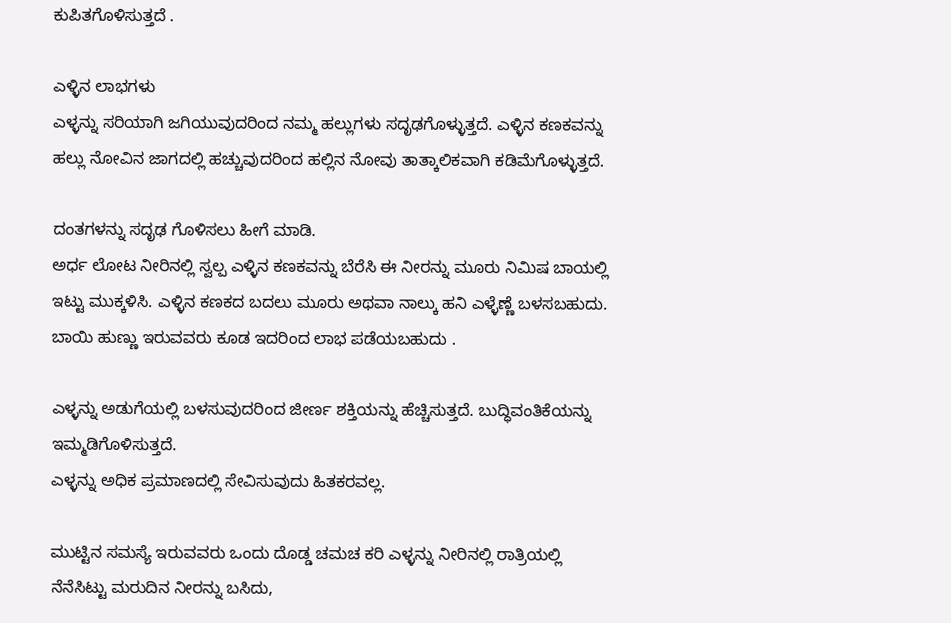ಕುಪಿತಗೊಳಿಸುತ್ತದೆ .

ಎಳ್ಳಿನ ಲಾಭಗಳು
ಎಳ್ಳನ್ನು ಸರಿಯಾಗಿ ಜಗಿಯುವುದರಿಂದ ನಮ್ಮ ಹಲ್ಲುಗಳು ಸದೃಢಗೊಳ್ಳುತ್ತದೆ. ಎಳ್ಳಿನ ಕಣಕವನ್ನು ಹಲ್ಲು ನೋವಿನ ಜಾಗದಲ್ಲಿ ಹಚ್ಚುವುದರಿಂದ ಹಲ್ಲಿನ ನೋವು ತಾತ್ಕಾಲಿಕವಾಗಿ ಕಡಿಮೆಗೊಳ್ಳುತ್ತದೆ.

ದಂತಗಳನ್ನು ಸದೃಢ ಗೊಳಿಸಲು ಹೀಗೆ ಮಾಡಿ.
ಅರ್ಧ ಲೋಟ ನೀರಿನಲ್ಲಿ ಸ್ವಲ್ಪ ಎಳ್ಳಿನ ಕಣಕವನ್ನು ಬೆರೆಸಿ ಈ ನೀರನ್ನು ಮೂರು ನಿಮಿಷ ಬಾಯಲ್ಲಿ ಇಟ್ಟು ಮುಕ್ಕಳಿಸಿ. ಎಳ್ಳಿನ ಕಣಕದ ಬದಲು ಮೂರು ಅಥವಾ ನಾಲ್ಕು ಹನಿ ಎಳ್ಳೆಣ್ಣೆ ಬಳಸಬಹುದು. ಬಾಯಿ ಹುಣ್ಣು ಇರುವವರು ಕೂಡ ಇದರಿಂದ ಲಾಭ ಪಡೆಯಬಹುದು .

ಎಳ್ಳನ್ನು ಅಡುಗೆಯಲ್ಲಿ ಬಳಸುವುದರಿಂದ ಜೀರ್ಣ ಶಕ್ತಿಯನ್ನು ಹೆಚ್ಚಿಸುತ್ತದೆ. ಬುದ್ಧಿವಂತಿಕೆಯನ್ನು ಇಮ್ಮಡಿಗೊಳಿಸುತ್ತದೆ.
ಎಳ್ಳನ್ನು ಅಧಿಕ ಪ್ರಮಾಣದಲ್ಲಿ ಸೇವಿಸುವುದು ಹಿತಕರವಲ್ಲ.

ಮುಟ್ಟಿನ ಸಮಸ್ಯೆ ಇರುವವರು ಒಂದು ದೊಡ್ಡ ಚಮಚ ಕರಿ ಎಳ್ಳನ್ನು ನೀರಿನಲ್ಲಿ ರಾತ್ರಿಯಲ್ಲಿ ನೆನೆಸಿಟ್ಟು ಮರುದಿನ ನೀರನ್ನು ಬಸಿದು,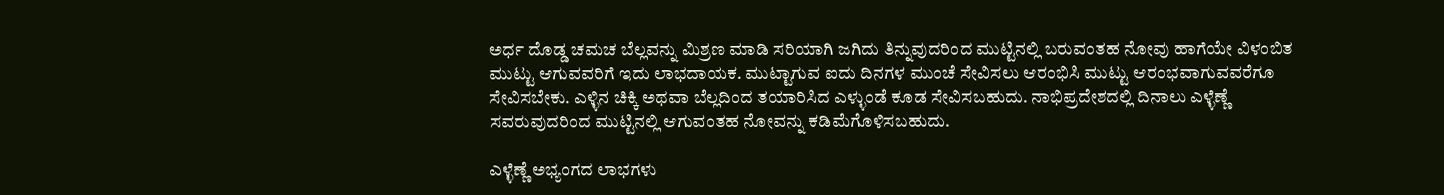ಅರ್ಧ ದೊಡ್ಡ ಚಮಚ ಬೆಲ್ಲವನ್ನು ಮಿಶ್ರಣ ಮಾಡಿ ಸರಿಯಾಗಿ ಜಗಿದು ತಿನ್ನುವುದರಿಂದ ಮುಟ್ಟಿನಲ್ಲಿ ಬರುವಂತಹ ನೋವು ಹಾಗೆಯೇ ವಿಳಂಬಿತ ಮುಟ್ಟು ಆಗುವವರಿಗೆ ಇದು ಲಾಭದಾಯಕ. ಮುಟ್ಟಾಗುವ ಐದು ದಿನಗಳ ಮುಂಚೆ ಸೇವಿಸಲು ಆರಂಭಿಸಿ ಮುಟ್ಟು ಆರಂಭವಾಗುವವರೆಗೂ ಸೇವಿಸಬೇಕು. ಎಳ್ಳಿನ ಚಿಕ್ಕಿ ಅಥವಾ ಬೆಲ್ಲದಿಂದ ತಯಾರಿಸಿದ ಎಳ್ಳುಂಡೆ ಕೂಡ ಸೇವಿಸಬಹುದು. ನಾಭಿಪ್ರದೇಶದಲ್ಲಿ ದಿನಾಲು ಎಳ್ಳೆಣ್ಣೆ ಸವರುವುದರಿಂದ ಮುಟ್ಟಿನಲ್ಲಿ ಆಗುವಂತಹ ನೋವನ್ನು ಕಡಿಮೆಗೊಳಿಸಬಹುದು.

ಎಳ್ಳೆಣ್ಣೆ ಅಭ್ಯಂಗದ ಲಾಭಗಳು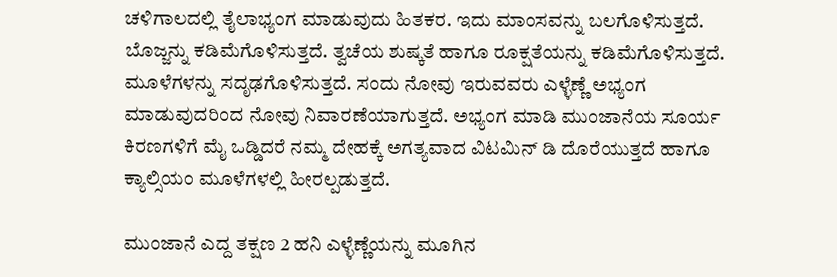ಚಳಿಗಾಲದಲ್ಲಿ ತೈಲಾಭ್ಯಂಗ ಮಾಡುವುದು ಹಿತಕರ. ಇದು ಮಾಂಸವನ್ನು ಬಲಗೊಳಿಸುತ್ತದೆ. ಬೊಜ್ಜನ್ನು ಕಡಿಮೆಗೊಳಿಸುತ್ತದೆ. ತ್ವಚೆಯ ಶುಷ್ಕತೆ ಹಾಗೂ ರೂಕ್ಷತೆಯನ್ನು ಕಡಿಮೆಗೊಳಿಸುತ್ತದೆ. ಮೂಳೆಗಳನ್ನು ಸದೃಢಗೊಳಿಸುತ್ತದೆ. ಸಂದು ನೋವು ಇರುವವರು ಎಳ್ಳೆಣ್ಣೆ ಅಭ್ಯಂಗ ಮಾಡುವುದರಿಂದ ನೋವು ನಿವಾರಣೆಯಾಗುತ್ತದೆ. ಅಭ್ಯಂಗ ಮಾಡಿ ಮುಂಜಾನೆಯ ಸೂರ್ಯ ಕಿರಣಗಳಿಗೆ ಮೈ ಒಡ್ಡಿದರೆ ನಮ್ಮ ದೇಹಕ್ಕೆ ಅಗತ್ಯವಾದ ವಿಟಮಿನ್ ಡಿ ದೊರೆಯುತ್ತದೆ ಹಾಗೂ ಕ್ಯಾಲ್ಸಿಯಂ ಮೂಳೆಗಳಲ್ಲಿ ಹೀರಲ್ಪಡುತ್ತದೆ.

ಮುಂಜಾನೆ ಎದ್ದ ತಕ್ಷಣ 2 ಹನಿ ಎಳ್ಳೆಣ್ಣೆಯನ್ನು ಮೂಗಿನ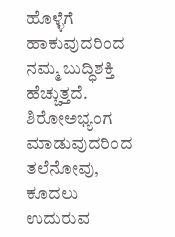ಹೊಳ್ಳೆಗೆ ಹಾಕುವುದರಿಂದ ನಮ್ಮ ಬುದ್ಧಿಶಕ್ತಿ ಹೆಚ್ಚುತ್ತದೆ. ಶಿರೋಅಭ್ಯಂಗ ಮಾಡುವುದರಿಂದ ತಲೆನೋವು, ಕೂದಲು ಉದುರುವ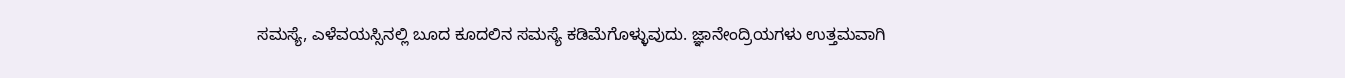ಸಮಸ್ಯೆ, ಎಳೆವಯಸ್ಸಿನಲ್ಲಿ ಬೂದ ಕೂದಲಿನ ಸಮಸ್ಯೆ ಕಡಿಮೆಗೊಳ್ಳುವುದು. ಜ್ಞಾನೇಂದ್ರಿಯಗಳು ಉತ್ತಮವಾಗಿ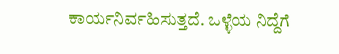ಕಾರ್ಯನಿರ್ವಹಿಸುತ್ತದೆ. ಒಳ್ಳೆಯ ನಿದ್ದೆಗೆ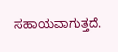ಸಹಾಯವಾಗುತ್ತದೆ.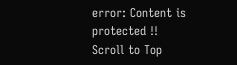error: Content is protected !!
Scroll to Top